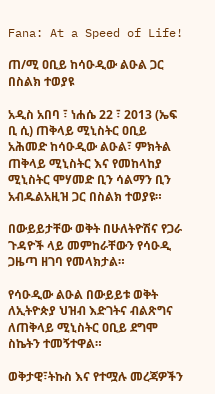Fana: At a Speed of Life!

ጠ/ሚ ዐቢይ ከሳዑዲው ልዑል ጋር በስልክ ተወያዩ

አዲስ አበባ ፣ ነሐሴ 22 ፣ 2013 (ኤፍ ቢ ሲ) ጠቅላይ ሚኒስትር ዐቢይ አሕመድ ከሳዑዲው ልዑል፣ ምክትል ጠቅላይ ሚኒስትር እና የመከላከያ ሚኒስትር ሞሃመድ ቢን ሳልማን ቢን አብዱልአዚዝ ጋር በስልክ ተወያዩ።

በውይይታቸው ወቅት በሁለትዮሽና የጋራ ጉዳዮች ላይ መምከራቸውን የሳዑዲ ጋዜጣ ዘገባ የመላክታል።

የሳዑዲው ልዑል በውይይቱ ወቅት ለኢትዮጵያ ህዝብ እድገትና ብልጽግና ለጠቅላይ ሚኒስትር ዐቢይ ደግሞ ስኬትን ተመኝተዋል።

ወቅታዊ፣ትኩስ እና የተሟሉ መረጃዎችን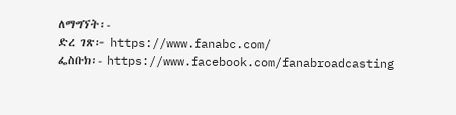ለማግኘት፡-
ድረ ገጽ፦ https://www.fanabc.com/
ፌስቡክ፡- https://www.facebook.com/fanabroadcasting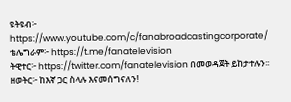ዩትዩብ፦ https://www.youtube.com/c/fanabroadcastingcorporate/
ቴሌግራም፦ https://t.me/fanatelevision
ትዊተር፦ https://twitter.com/fanatelevision በመወዳጀት ይከታተሉን፡፡
ዘወትር፦ ከእኛ ጋር ስላሉ እናመሰግናለን!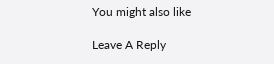You might also like

Leave A Reply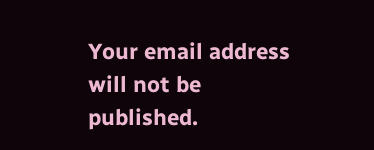Your email address will not be published.